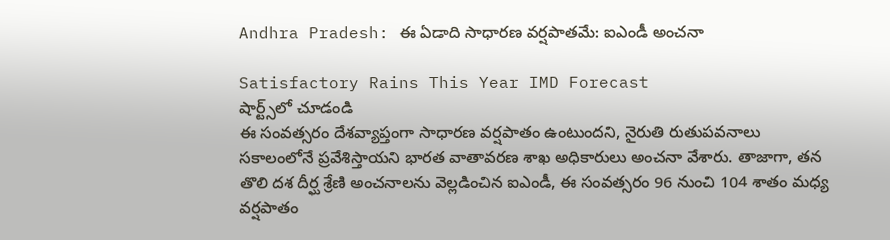Andhra Pradesh: ఈ ఏడాది సాధారణ వర్షపాతమే: ఐఎండీ అంచనా

Satisfactory Rains This Year IMD Forecast
షార్ట్స్‌లో చూడండి
ఈ సంవత్సరం దేశవ్యాప్తంగా సాధారణ వర్షపాతం ఉంటుందని, నైరుతి రుతుపవనాలు సకాలంలోనే ప్రవేశిస్తాయని భారత వాతావరణ శాఖ అధికారులు అంచనా వేశారు. తాజాగా, తన తొలి దశ దీర్ఘ శ్రేణి అంచనాలను వెల్లడించిన ఐఎండీ, ఈ సంవత్సరం 96 నుంచి 104 శాతం మధ్య వర్షపాతం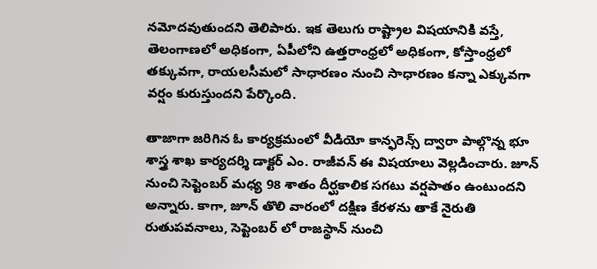నమోదవుతుందని తెలిపారు. ఇక తెలుగు రాష్ట్రాల విషయానికి వస్తే, తెలంగాణలో అధికంగా, ఏపీలోని ఉత్తరాంధ్రలో అధికంగా, కోస్తాంధ్రలో తక్కువగా, రాయలసీమలో సాధారణం నుంచి సాధారణం కన్నా ఎక్కువగా వర్షం కురుస్తుందని పేర్కొంది.

తాజాగా జరిగిన ఓ కార్యక్రమంలో వీడియో కాన్ఫరెన్స్ ద్వారా పాల్గొన్న భూ శాస్త్ర శాఖ కార్యదర్శి డాక్టర్ ఎం. రాజీవన్ ఈ విషయాలు వెల్లడించారు. జూన్ నుంచి సెప్టెంబర్ మధ్య 98 శాతం దీర్ఘకాలిక సగటు వర్షపాతం ఉంటుందని అన్నారు. కాగా, జూన్ తొలి వారంలో దక్షిణ కేరళను తాకే నైరుతి రుతుపవనాలు, సెప్టెంబర్ లో రాజస్థాన్ నుంచి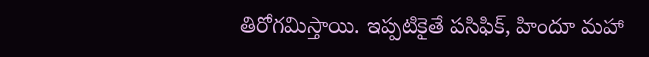తిరోగమిస్తాయి. ఇప్పటికైతే పసిఫిక్, హిందూ మహా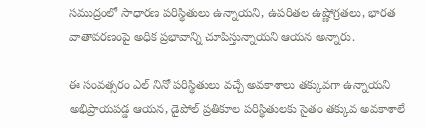సముద్రంలో సాధారణ పరిస్థితులు ఉన్నాయని, ఉపరితల ఉష్ణోగ్రతలు, భారత వాతావరణంపై అధిక ప్రభావాన్ని చూపిస్తున్నాయని ఆయన అన్నారు.

ఈ సంవత్సరం ఎల్ నినో పరిస్థితులు వచ్చే అవకాశాలు తక్కువగా ఉన్నాయని అభిప్రాయపడ్డ ఆయన, డైపోల్ ప్రతికూల పరిస్థితులకు సైతం తక్కువ అవకాశాలే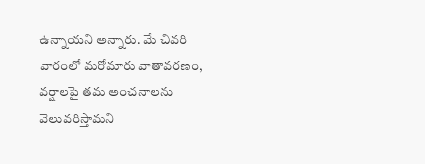ఉన్నాయని అన్నారు. మే చివరి వారంలో మరోమారు వాతావరణం, వర్షాలపై తమ అంచనాలను వెలువరిస్తామని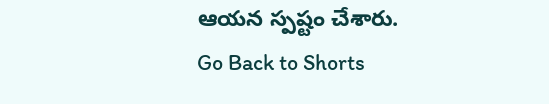ఆయన స్పష్టం చేశారు.
Go Back to Shorts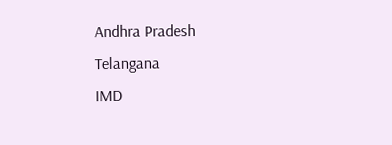Andhra Pradesh
Telangana
IMD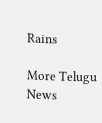Rains

More Telugu News